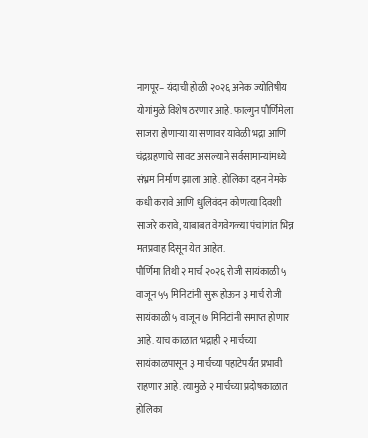नागपूर– यंदाची होळी २०२६ अनेक ज्योतिषीय योगांमुळे विशेष ठरणार आहे. फाल्गुन पौर्णिमेला साजरा होणाऱ्या या सणावर यावेळी भद्रा आणि चंद्रग्रहणाचे सावट असल्याने सर्वसामान्यांमध्ये संभ्रम निर्माण झाला आहे. होलिका दहन नेमके कधी करावे आणि धुलिवंदन कोणत्या दिवशी साजरे करावे, याबाबत वेगवेगळ्या पंचांगांत भिन्न मतप्रवाह दिसून येत आहेत.
पौर्णिमा तिथी २ मार्च २०२६ रोजी सायंकाळी ५ वाजून ५५ मिनिटांनी सुरू होऊन ३ मार्च रोजी सायंकाळी ५ वाजून ७ मिनिटांनी समाप्त होणार आहे. याच काळात भद्राही २ मार्चच्या सायंकाळपासून ३ मार्चच्या पहाटेपर्यंत प्रभावी राहणार आहे. त्यामुळे २ मार्चच्या प्रदोषकाळात होलिका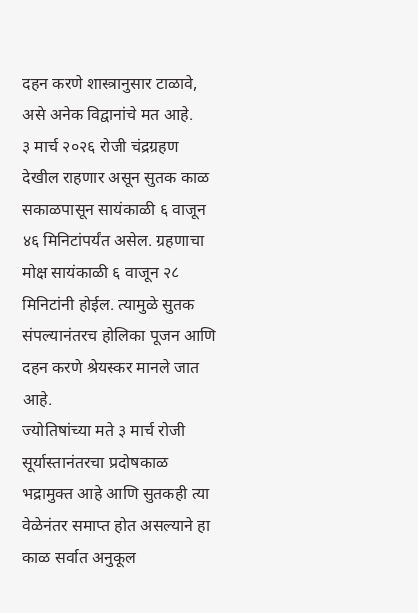दहन करणे शास्त्रानुसार टाळावे, असे अनेक विद्वानांचे मत आहे.
३ मार्च २०२६ रोजी चंद्रग्रहण देखील राहणार असून सुतक काळ सकाळपासून सायंकाळी ६ वाजून ४६ मिनिटांपर्यंत असेल. ग्रहणाचा मोक्ष सायंकाळी ६ वाजून २८ मिनिटांनी होईल. त्यामुळे सुतक संपल्यानंतरच होलिका पूजन आणि दहन करणे श्रेयस्कर मानले जात आहे.
ज्योतिषांच्या मते ३ मार्च रोजी सूर्यास्तानंतरचा प्रदोषकाळ भद्रामुक्त आहे आणि सुतकही त्या वेळेनंतर समाप्त होत असल्याने हा काळ सर्वात अनुकूल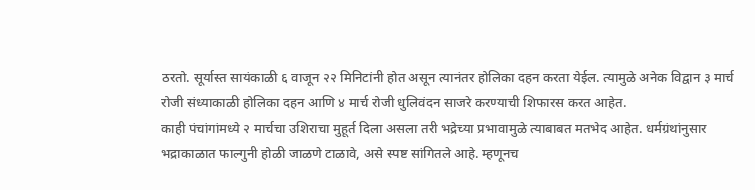ठरतो. सूर्यास्त सायंकाळी ६ वाजून २२ मिनिटांनी होत असून त्यानंतर होलिका दहन करता येईल. त्यामुळे अनेक विद्वान ३ मार्च रोजी संध्याकाळी होलिका दहन आणि ४ मार्च रोजी धुलिवंदन साजरे करण्याची शिफारस करत आहेत.
काही पंचांगांमध्ये २ मार्चचा उशिराचा मुहूर्त दिला असला तरी भद्रेच्या प्रभावामुळे त्याबाबत मतभेद आहेत. धर्मग्रंथांनुसार भद्राकाळात फाल्गुनी होळी जाळणे टाळावे, असे स्पष्ट सांगितले आहे. म्हणूनच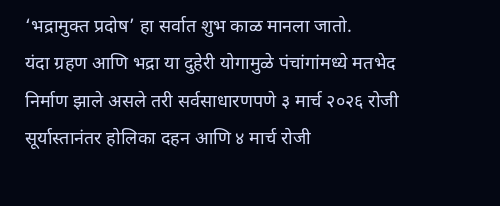‘भद्रामुक्त प्रदोष’ हा सर्वात शुभ काळ मानला जातो.
यंदा ग्रहण आणि भद्रा या दुहेरी योगामुळे पंचांगांमध्ये मतभेद निर्माण झाले असले तरी सर्वसाधारणपणे ३ मार्च २०२६ रोजी सूर्यास्तानंतर होलिका दहन आणि ४ मार्च रोजी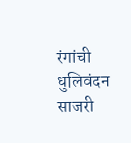रंगांची धुलिवंदन साजरी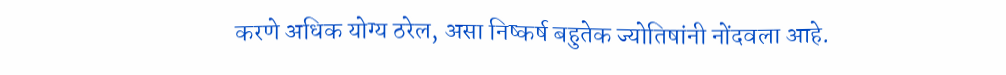करणे अधिक योग्य ठरेल, असा निष्कर्ष बहुतेक ज्योतिषांनी नोंदवला आहे.